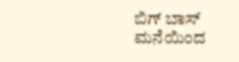ಬಿಗ್ ಬಾಸ್ ಮನೆಯಿಂದ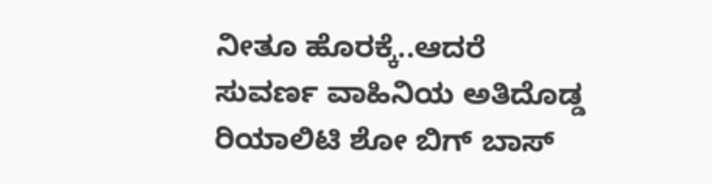ನೀತೂ ಹೊರಕ್ಕೆ..ಆದರೆ
ಸುವರ್ಣ ವಾಹಿನಿಯ ಅತಿದೊಡ್ಡ ರಿಯಾಲಿಟಿ ಶೋ ಬಿಗ್ ಬಾಸ್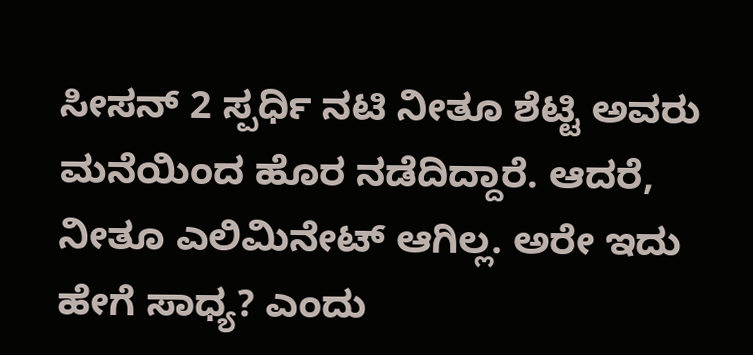ಸೀಸನ್ 2 ಸ್ಪರ್ಧಿ ನಟಿ ನೀತೂ ಶೆಟ್ಟಿ ಅವರು ಮನೆಯಿಂದ ಹೊರ ನಡೆದಿದ್ದಾರೆ. ಆದರೆ, ನೀತೂ ಎಲಿಮಿನೇಟ್ ಆಗಿಲ್ಲ. ಅರೇ ಇದು ಹೇಗೆ ಸಾಧ್ಯ? ಎಂದು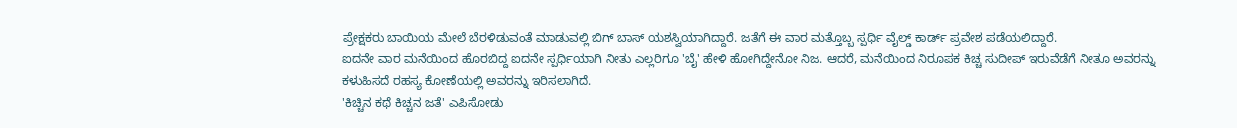ಪ್ರೇಕ್ಷಕರು ಬಾಯಿಯ ಮೇಲೆ ಬೆರಳಿಡುವಂತೆ ಮಾಡುವಲ್ಲಿ ಬಿಗ್ ಬಾಸ್ ಯಶಸ್ವಿಯಾಗಿದ್ದಾರೆ. ಜತೆಗೆ ಈ ವಾರ ಮತ್ತೊಬ್ಬ ಸ್ಪರ್ಧಿ ವೈಲ್ಡ್ ಕಾರ್ಡ್ ಪ್ರವೇಶ ಪಡೆಯಲಿದ್ದಾರೆ.
ಐದನೇ ವಾರ ಮನೆಯಿಂದ ಹೊರಬಿದ್ದ ಐದನೇ ಸ್ಪರ್ಧಿಯಾಗಿ ನೀತು ಎಲ್ಲರಿಗೂ 'ಬೈ' ಹೇಳಿ ಹೋಗಿದ್ದೇನೋ ನಿಜ. ಆದರೆ, ಮನೆಯಿಂದ ನಿರೂಪಕ ಕಿಚ್ಚ ಸುದೀಪ್ ಇರುವೆಡೆಗೆ ನೀತೂ ಅವರನ್ನು ಕಳುಹಿಸದೆ ರಹಸ್ಯ ಕೋಣೆಯಲ್ಲಿ ಅವರನ್ನು ಇರಿಸಲಾಗಿದೆ.
'ಕಿಚ್ಚಿನ ಕಥೆ ಕಿಚ್ಚನ ಜತೆ' ಎಪಿಸೋಡು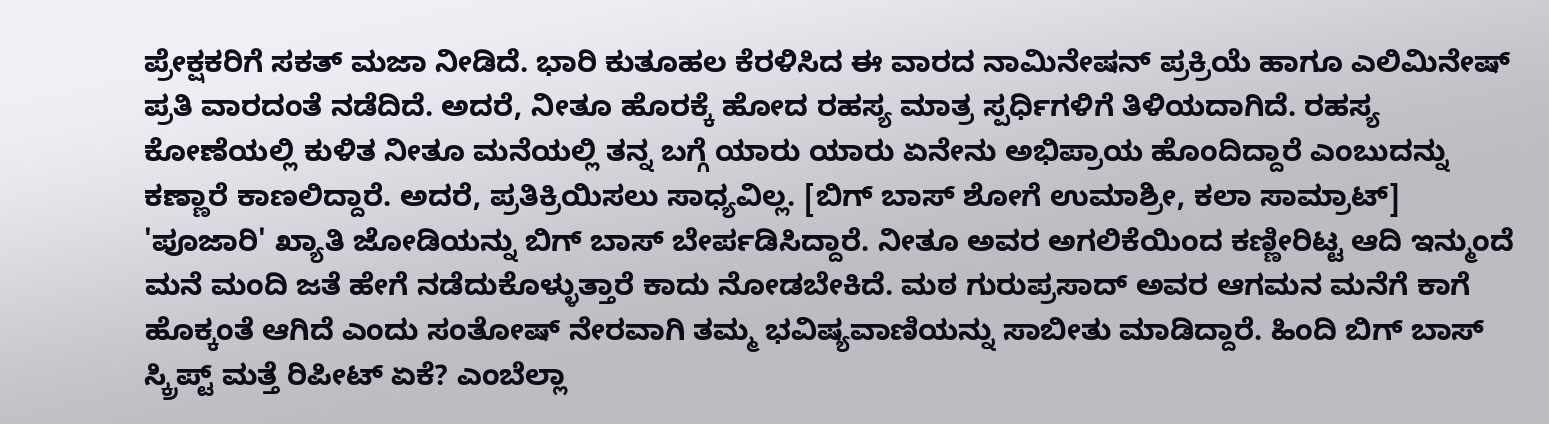ಪ್ರೇಕ್ಷಕರಿಗೆ ಸಕತ್ ಮಜಾ ನೀಡಿದೆ. ಭಾರಿ ಕುತೂಹಲ ಕೆರಳಿಸಿದ ಈ ವಾರದ ನಾಮಿನೇಷನ್ ಪ್ರಕ್ರಿಯೆ ಹಾಗೂ ಎಲಿಮಿನೇಷ್ ಪ್ರತಿ ವಾರದಂತೆ ನಡೆದಿದೆ. ಅದರೆ, ನೀತೂ ಹೊರಕ್ಕೆ ಹೋದ ರಹಸ್ಯ ಮಾತ್ರ ಸ್ಪರ್ಧಿಗಳಿಗೆ ತಿಳಿಯದಾಗಿದೆ. ರಹಸ್ಯ ಕೋಣೆಯಲ್ಲಿ ಕುಳಿತ ನೀತೂ ಮನೆಯಲ್ಲಿ ತನ್ನ ಬಗ್ಗೆ ಯಾರು ಯಾರು ಏನೇನು ಅಭಿಪ್ರಾಯ ಹೊಂದಿದ್ದಾರೆ ಎಂಬುದನ್ನು ಕಣ್ಣಾರೆ ಕಾಣಲಿದ್ದಾರೆ. ಅದರೆ, ಪ್ರತಿಕ್ರಿಯಿಸಲು ಸಾಧ್ಯವಿಲ್ಲ. [ಬಿಗ್ ಬಾಸ್ ಶೋಗೆ ಉಮಾಶ್ರೀ, ಕಲಾ ಸಾಮ್ರಾಟ್]
'ಪೂಜಾರಿ' ಖ್ಯಾತಿ ಜೋಡಿಯನ್ನು ಬಿಗ್ ಬಾಸ್ ಬೇರ್ಪಡಿಸಿದ್ದಾರೆ. ನೀತೂ ಅವರ ಅಗಲಿಕೆಯಿಂದ ಕಣ್ಣೀರಿಟ್ಟ ಆದಿ ಇನ್ಮುಂದೆ ಮನೆ ಮಂದಿ ಜತೆ ಹೇಗೆ ನಡೆದುಕೊಳ್ಳುತ್ತಾರೆ ಕಾದು ನೋಡಬೇಕಿದೆ. ಮಠ ಗುರುಪ್ರಸಾದ್ ಅವರ ಆಗಮನ ಮನೆಗೆ ಕಾಗೆ ಹೊಕ್ಕಂತೆ ಆಗಿದೆ ಎಂದು ಸಂತೋಷ್ ನೇರವಾಗಿ ತಮ್ಮ ಭವಿಷ್ಯವಾಣಿಯನ್ನು ಸಾಬೀತು ಮಾಡಿದ್ದಾರೆ. ಹಿಂದಿ ಬಿಗ್ ಬಾಸ್ ಸ್ಕ್ರಿಪ್ಟ್ ಮತ್ತೆ ರಿಪೀಟ್ ಏಕೆ? ಎಂಬೆಲ್ಲಾ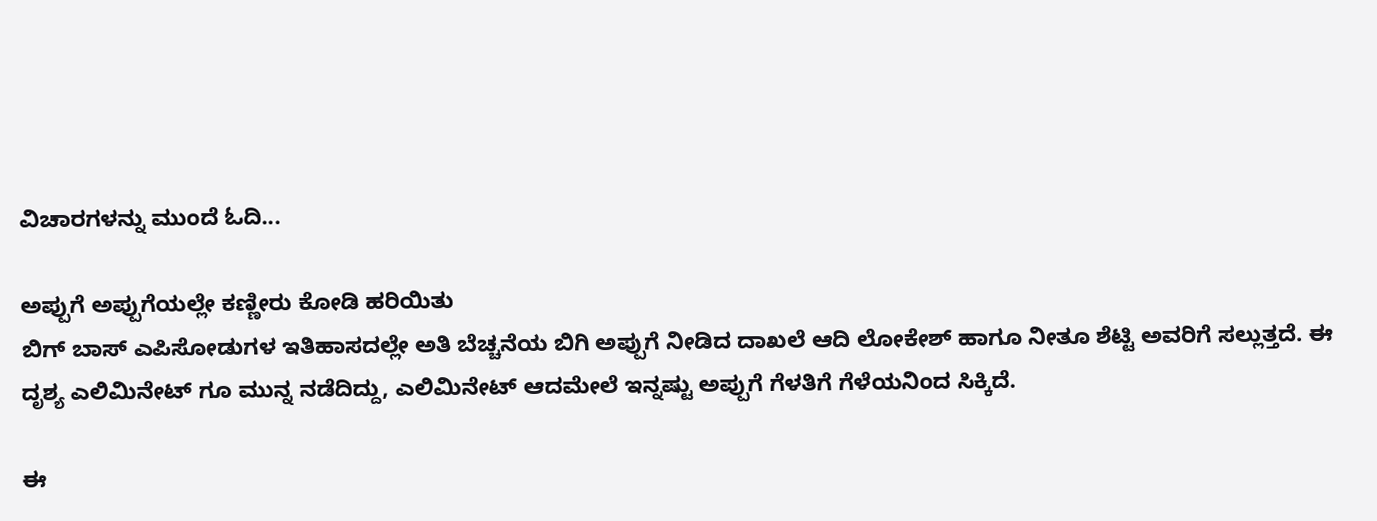ವಿಚಾರಗಳನ್ನು ಮುಂದೆ ಓದಿ...

ಅಪ್ಪುಗೆ ಅಪ್ಪುಗೆಯಲ್ಲೇ ಕಣ್ಣೀರು ಕೋಡಿ ಹರಿಯಿತು
ಬಿಗ್ ಬಾಸ್ ಎಪಿಸೋಡುಗಳ ಇತಿಹಾಸದಲ್ಲೇ ಅತಿ ಬೆಚ್ಚನೆಯ ಬಿಗಿ ಅಪ್ಪುಗೆ ನೀಡಿದ ದಾಖಲೆ ಆದಿ ಲೋಕೇಶ್ ಹಾಗೂ ನೀತೂ ಶೆಟ್ಟಿ ಅವರಿಗೆ ಸಲ್ಲುತ್ತದೆ. ಈ ದೃಶ್ಯ ಎಲಿಮಿನೇಟ್ ಗೂ ಮುನ್ನ ನಡೆದಿದ್ದು, ಎಲಿಮಿನೇಟ್ ಆದಮೇಲೆ ಇನ್ನಷ್ಟು ಅಪ್ಪುಗೆ ಗೆಳತಿಗೆ ಗೆಳೆಯನಿಂದ ಸಿಕ್ಕಿದೆ.

ಈ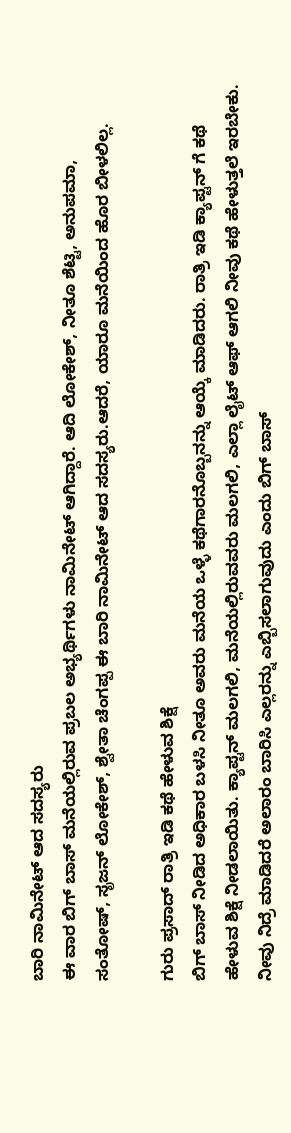ಬಾರಿ ನಾಮಿನೇಟ್ ಆದ ಸದಸ್ಯರು
ಈ ವಾರ ಬಿಗ್ ಬಾಸ್ ಮನೆಯಲ್ಲಿರುವ ಪ್ರಬಲ ಅಭ್ಯರ್ಥಿಗಳು ನಾಮಿನೇಟ್ ಆಗಿದ್ದಾರೆ. ಆದಿ ಲೋಕೇಶ್, ನೀತೂ ಶೆಟ್ಟಿ, ಅನುಪಮಾ, ಸಂತೋಷ್, ಸೃಜನ್ ಲೋಕೇಶ್, ಶ್ವೇತಾ ಚೆಂಗಪ್ಪ ಈ ಬಾರಿ ನಾಮಿನೇಟ್ ಆದ ಸದಸ್ಯರು.ಆದರೆ, ಯಾರೂ ಮನೆಯಿಂದ ಹೊರ ಬೀಳಲಿಲ್ಲ.

ಗುರು ಪ್ರಸಾದ್ ರಾತ್ರಿ ಇಡಿ ಕಥೆ ಹೇಳುವ ಶಿಕ್ಷೆ
ಬಿಗ್ ಬಾಸ್ ನೀಡಿದ ಅಧಿಕಾರ ಬಳಸಿ ನೀತೂ ಅವರು ಮನೆಯ ಒಳ್ಳೆ ಕಥೆಗಾರನೊಬ್ಬನನ್ನು ಆಯ್ಕೆ ಮಾಡಿದರು. ರಾತ್ರಿ ಇಡಿ ಕ್ಯಾಪ್ಟನ್ ಗೆ ಕಥೆ ಹೇಳುವ ಶಿಕ್ಷೆ ನೀಡಲಾಯಿತು. ಕ್ಯಾಪ್ಟನ್ ಮಲಗಲಿ, ಮನೆಯಲ್ಲಿರುವವರು ಮಲಗಲಿ, ಎಲ್ಲಾ ಲೈಟ್ ಆಫ್ ಆಗಲಿ ನೀವು ಕಥೆ ಹೇಳುತ್ತಲೆ ಇರಬೇಕು. ನೀವು ನಿದ್ರೆ ಮಾಡಿದರೆ ಅಲಾರಂ ಬಾರಿಸಿ ಎಲ್ಲರನ್ನು ಎಬ್ಬಿಸಲಾಗುವುದು ಎಂದು ಬಿಗ್ ಬಾಸ್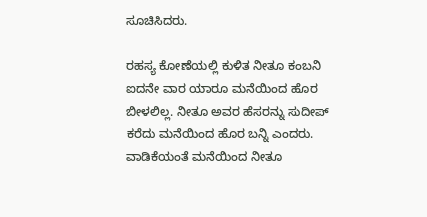ಸೂಚಿಸಿದರು.

ರಹಸ್ಯ ಕೋಣೆಯಲ್ಲಿ ಕುಳಿತ ನೀತೂ ಕಂಬನಿ
ಐದನೇ ವಾರ ಯಾರೂ ಮನೆಯಿಂದ ಹೊರ ಬೀಳಲಿಲ್ಲ. ನೀತೂ ಅವರ ಹೆಸರನ್ನು ಸುದೀಪ್ ಕರೆದು ಮನೆಯಿಂದ ಹೊರ ಬನ್ನಿ ಎಂದರು. ವಾಡಿಕೆಯಂತೆ ಮನೆಯಿಂದ ನೀತೂ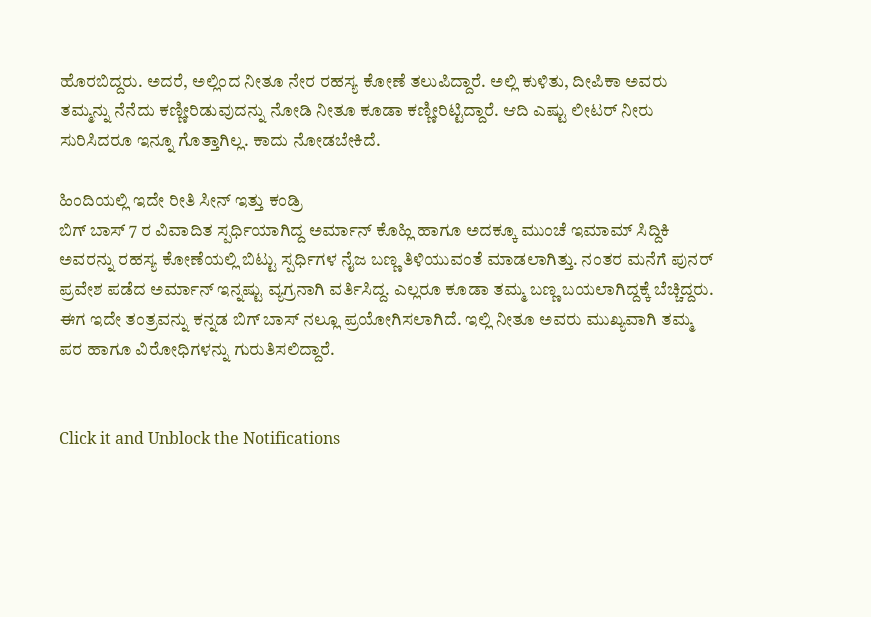ಹೊರಬಿದ್ದರು. ಅದರೆ, ಅಲ್ಲಿಂದ ನೀತೂ ನೇರ ರಹಸ್ಯ ಕೋಣೆ ತಲುಪಿದ್ದಾರೆ. ಅಲ್ಲಿ ಕುಳಿತು, ದೀಪಿಕಾ ಅವರು ತಮ್ಮನ್ನು ನೆನೆದು ಕಣ್ಣೀರಿಡುವುದನ್ನು ನೋಡಿ ನೀತೂ ಕೂಡಾ ಕಣ್ಣೀರಿಟ್ಟಿದ್ದಾರೆ. ಆದಿ ಎಷ್ಟು ಲೀಟರ್ ನೀರು ಸುರಿಸಿದರೂ ಇನ್ನೂ ಗೊತ್ತಾಗಿಲ್ಲ. ಕಾದು ನೋಡಬೇಕಿದೆ.

ಹಿಂದಿಯಲ್ಲಿ ಇದೇ ರೀತಿ ಸೀನ್ ಇತ್ತು ಕಂಡ್ರಿ
ಬಿಗ್ ಬಾಸ್ 7 ರ ವಿವಾದಿತ ಸ್ಪರ್ಧಿಯಾಗಿದ್ದ ಅರ್ಮಾನ್ ಕೊಹ್ಲಿ ಹಾಗೂ ಅದಕ್ಕೂ ಮುಂಚೆ ಇಮಾಮ್ ಸಿದ್ದಿಕಿ ಅವರನ್ನು ರಹಸ್ಯ ಕೋಣೆಯಲ್ಲಿ ಬಿಟ್ಟು ಸ್ಪರ್ಧಿಗಳ ನೈಜ ಬಣ್ಣ ತಿಳಿಯುವಂತೆ ಮಾಡಲಾಗಿತ್ತು. ನಂತರ ಮನೆಗೆ ಪುನರ್ ಪ್ರವೇಶ ಪಡೆದ ಅರ್ಮಾನ್ ಇನ್ನಷ್ಟು ವ್ಯಗ್ರನಾಗಿ ವರ್ತಿಸಿದ್ದ. ಎಲ್ಲರೂ ಕೂಡಾ ತಮ್ಮ ಬಣ್ಣ ಬಯಲಾಗಿದ್ದಕ್ಕೆ ಬೆಚ್ಚಿದ್ದರು. ಈಗ ಇದೇ ತಂತ್ರವನ್ನು ಕನ್ನಡ ಬಿಗ್ ಬಾಸ್ ನಲ್ಲೂ ಪ್ರಯೋಗಿಸಲಾಗಿದೆ. ಇಲ್ಲಿ ನೀತೂ ಅವರು ಮುಖ್ಯವಾಗಿ ತಮ್ಮ ಪರ ಹಾಗೂ ವಿರೋಧಿಗಳನ್ನು ಗುರುತಿಸಲಿದ್ದಾರೆ.


Click it and Unblock the Notifications